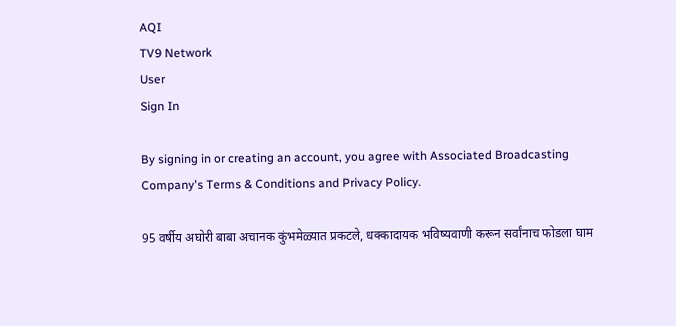AQI
TV9 Network
User
Sign In

By signing in or creating an account, you agree with Associated Broadcasting Company's Terms & Conditions and Privacy Policy.

95 वर्षीय अघोरी बाबा अचानक कुंभमेळ्यात प्रकटले, धक्कादायक भविष्यवाणी करून सर्वांनाच फोडला घाम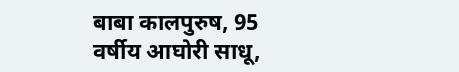बाबा कालपुरुष, 95 वर्षीय आघोरी साधू,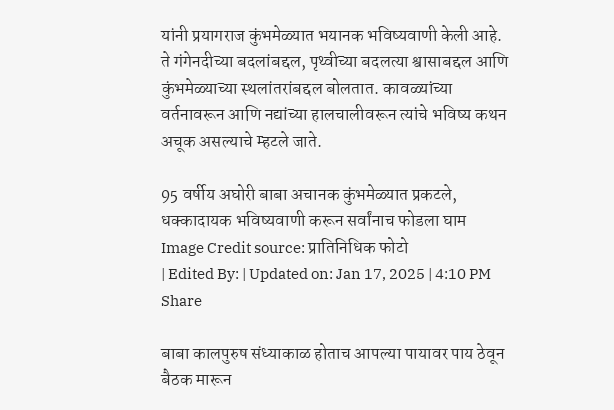यांनी प्रयागराज कुंभमेळ्यात भयानक भविष्यवाणी केली आहे. ते गंगेनदीच्या बदलांबद्दल, पृथ्वीच्या बदलत्या श्वासाबद्दल आणि कुंभमेळ्याच्या स्थलांतरांबद्दल बोलतात. कावळ्यांच्या वर्तनावरून आणि नद्यांच्या हालचालीवरून त्यांचे भविष्य कथन अचूक असल्याचे म्हटले जाते.

95 वर्षीय अघोरी बाबा अचानक कुंभमेळ्यात प्रकटले, धक्कादायक भविष्यवाणी करून सर्वांनाच फोडला घाम
Image Credit source: प्रातिनिधिक फोटो
| Edited By: | Updated on: Jan 17, 2025 | 4:10 PM
Share

बाबा कालपुरुष संध्याकाळ होताच आपल्या पायावर पाय ठेवून बैठक मारून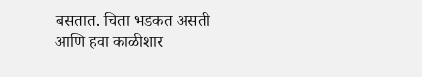बसतात. चिता भडकत असती आणि हवा काळीशार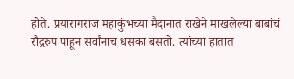होते. प्रयारागराज महाकुंभच्या मैदानात राखेने माखलेल्या बाबांचं रौद्ररुप पाहून सर्वांनाच धसका बसतो. त्यांच्या हातात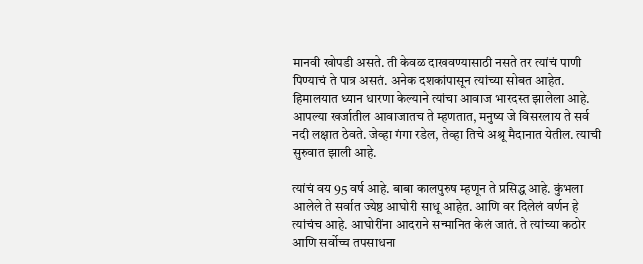मानवी खोपडी असते. ती केवळ दाखवण्यासाठी नसते तर त्यांचं पाणी पिण्याचं ते पात्र असतं. अनेक दशकांपासून त्यांच्या सोबत आहेत. हिमालयात ध्यान धारणा केल्याने त्यांचा आवाज भारदस्त झालेला आहे. आपल्या खर्जातील आवाजातच ते म्हणतात, मनुष्य जे विसरलाय ते सर्व नदी लक्षात ठेवते. जेव्हा गंगा रडेल, तेव्हा तिचे अश्रू मैदानात येतील. त्याची सुरुवात झाली आहे.

त्यांचं वय 95 वर्ष आहे. बाबा कालपुरुष म्हणून ते प्रसिद्ध आहे. कुंभला आलेले ते सर्वात ज्येष्ठ आघोरी साधू आहेत. आणि वर दिलेलं वर्णन हे त्यांचंच आहे. आघोरींना आदराने सन्मानित केलं जातं. ते त्यांच्या कठोर आणि सर्वोच्च तपसाधना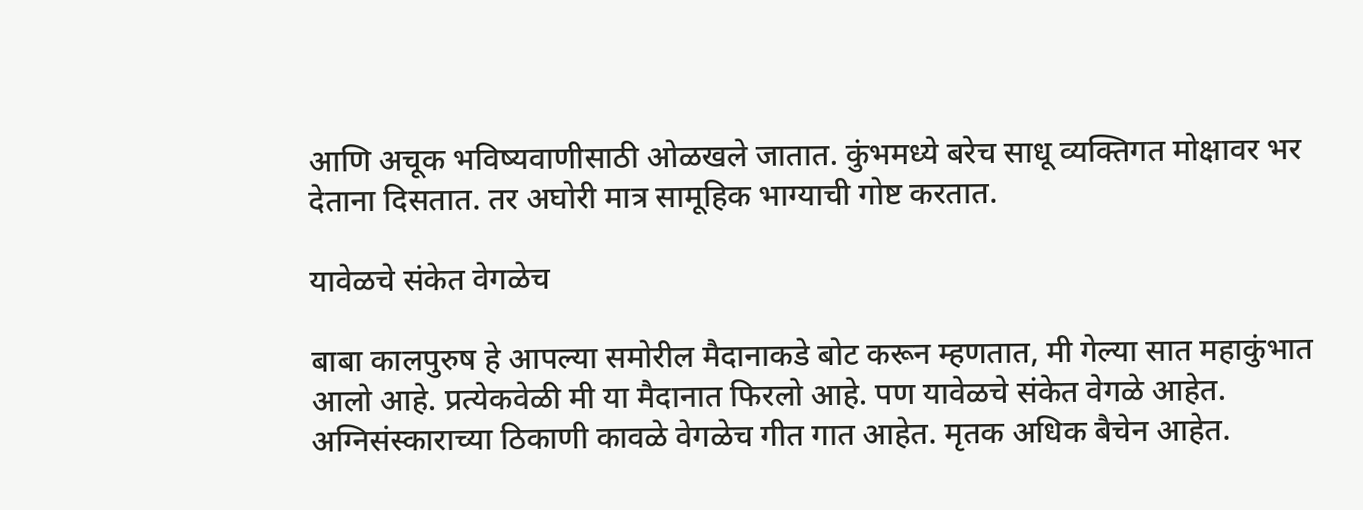आणि अचूक भविष्यवाणीसाठी ओळखले जातात. कुंभमध्ये बरेच साधू व्यक्तिगत मोक्षावर भर देताना दिसतात. तर अघोरी मात्र सामूहिक भाग्याची गोष्ट करतात.

यावेळचे संकेत वेगळेच

बाबा कालपुरुष हे आपल्या समोरील मैदानाकडे बोट करून म्हणतात, मी गेल्या सात महाकुंभात आलो आहे. प्रत्येकवेळी मी या मैदानात फिरलो आहे. पण यावेळचे संकेत वेगळे आहेत. अग्निसंस्काराच्या ठिकाणी कावळे वेगळेच गीत गात आहेत. मृतक अधिक बैचेन आहेत.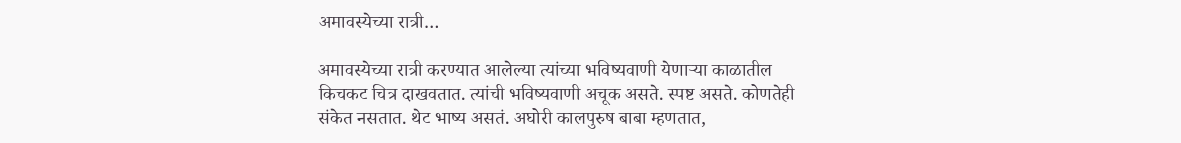अमावस्येच्या रात्री…

अमावस्येच्या रात्री करण्यात आलेल्या त्यांच्या भविष्यवाणी येणाऱ्या काळातील किचकट चित्र दाखवतात. त्यांची भविष्यवाणी अचूक असते. स्पष्ट असते. कोणतेही संकेत नसतात. थेट भाष्य असतं. अघोरी कालपुरुष बाबा म्हणतात,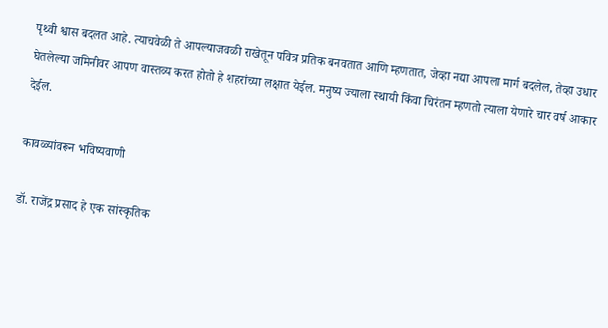पृथ्वी श्वास बदलत आहे. त्याचवेळी ते आपल्याजवळी राखेतून पवित्र प्रतिक बनवतात आणि म्हणतात, जेव्हा नद्या आपला मार्ग बदलेल, तेव्हा उधार घेतलेल्या जमिनीवर आपण वास्तव्य करत होतो हे शहरांच्या लक्षात येईल. मनुष्य ज्याला स्थायी किंवा चिरंतन म्हणतो त्याला येणारे चार वर्ष आकार देईल.

कावळ्यांवरून भविष्यवाणी

डॉ. राजेंद्र प्रसाद हे एक सांस्कृतिक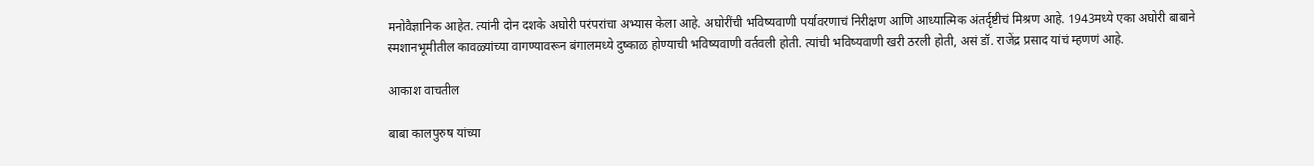मनोवैज्ञानिक आहेत. त्यांनी दोन दशके अघोरी परंपरांचा अभ्यास केला आहे. अघोरींची भविष्यवाणी पर्यावरणाचं निरीक्षण आणि आध्यात्मिक अंतर्दृष्टीचं मिश्रण आहे. 1943मध्ये एका अघोरी बाबाने स्मशानभूमीतील कावळ्यांच्या वागण्यावरून बंगालमध्ये दुष्काळ होण्याची भविष्यवाणी वर्तवली होती. त्यांची भविष्यवाणी खरी ठरली होती, असं डॉ. राजेंद्र प्रसाद यांचं म्हणणं आहे.

आकाश वाचतील

बाबा कालपुरुष यांच्या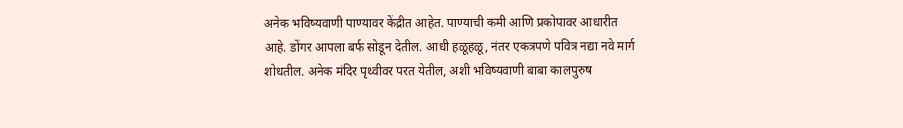अनेक भविष्यवाणी पाण्यावर केंद्रीत आहेत. पाण्याची कमी आणि प्रकोपावर आधारीत आहे. डोंगर आपला बर्फ सोडून देतील. आधी हळूहळू, नंतर एकत्रपणे पवित्र नद्या नवे मार्ग शोधतील. अनेक मंदिर पृथ्वीवर परत येतील, अशी भविष्यवाणी बाबा कालपुरुष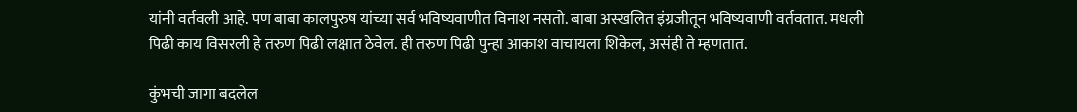यांनी वर्तवली आहे. पण बाबा कालपुरुष यांच्या सर्व भविष्यवाणीत विनाश नसतो. बाबा अस्खलित इंग्रजीतून भविष्यवाणी वर्तवतात. मधली पिढी काय विसरली हे तरुण पिढी लक्षात ठेवेल. ही तरुण पिढी पुन्हा आकाश वाचायला शिकेल, असंही ते म्हणतात.

कुंभची जागा बदलेल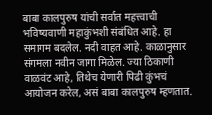बाबा कालपुरुष यांची सर्वात महत्त्वाची भविष्यवाणी महाकुंभशी संबंधित आहे. हा समागम बदलेल. नदी वाहत आहे. काळानुसार संगमला नवीन जागा मिळेल. ज्या ठिकाणी वाळवंट आहे, तिथेच येणारी पिढी कुंभचं आयोजन करेल, असं बाबा कालपुरुष म्हणतात.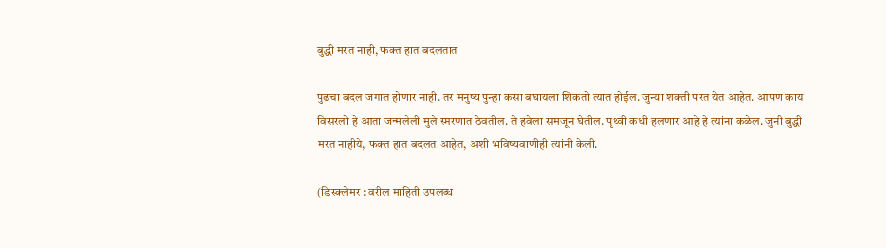बुद्धी मरत नाही, फक्त हात बदलतात

पुढचा बदल जगात होणार नाही. तर मनुष्य पुन्हा कसा बघायला शिकतो त्यात होईल. जुन्या शक्ती परत येत आहेत. आपण काय विसरलो हे आता जन्मलेली मुले स्मरणात ठेवतील. ते हवेला समजून घेतील. पृथ्वी कधी हलणार आहे हे त्यांना कळेल. जुनी बुद्धी मरत नाहीये, फक्त हात बदलत आहेत, अशी भविष्यवाणीही त्यांनी केली.

(डिस्क्लेमर : वरील माहिती उपलब्ध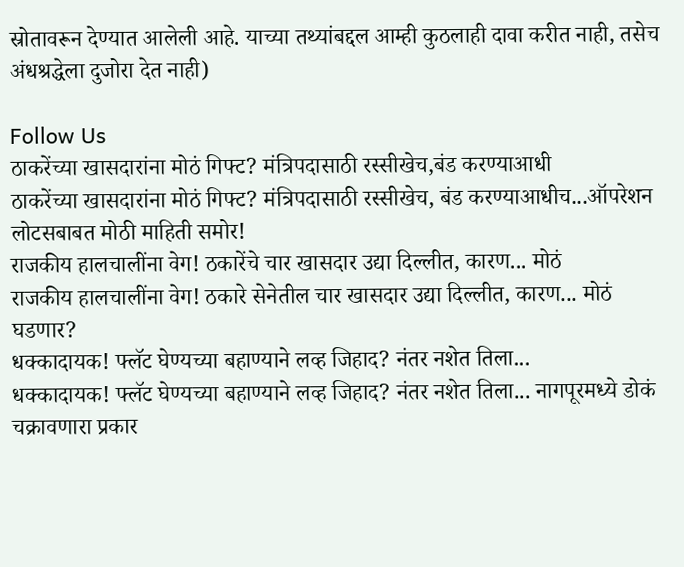स्रोतावरून देण्यात आलेली आहे. याच्या तथ्यांबद्दल आम्ही कुठलाही दावा करीत नाही, तसेच अंधश्रद्धेला दुजोरा देत नाही)

Follow Us
ठाकरेंच्या खासदारांना मोठं गिफ्ट? मंत्रिपदासाठी रस्सीखेच,बंड करण्याआधी
ठाकरेंच्या खासदारांना मोठं गिफ्ट? मंत्रिपदासाठी रस्सीखेच, बंड करण्याआधीच...ऑपरेशन लोटसबाबत मोठी माहिती समोर!
राजकीय हालचालींना वेग! ठकारेंचे चार खासदार उद्या दिल्लीत, कारण... मोठं
राजकीय हालचालींना वेग! ठकारे सेनेतील चार खासदार उद्या दिल्लीत, कारण... मोठं घडणार?
धक्कादायक! फ्लॅट घेण्यच्या बहाण्याने लव्ह जिहाद? नंतर नशेत तिला...
धक्कादायक! फ्लॅट घेण्यच्या बहाण्याने लव्ह जिहाद? नंतर नशेत तिला... नागपूरमध्ये डोकं चक्रावणारा प्रकार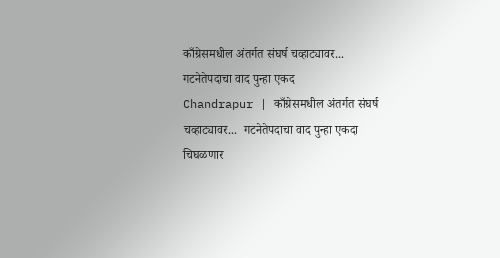काँग्रेसमधील अंतर्गत संघर्ष चव्हाट्यावर... गटनेतेपदाचा वाद पुन्हा एकद
Chandrapur | काँग्रेसमधील अंतर्गत संघर्ष चव्हाट्यावर...  गटनेतेपदाचा वाद पुन्हा एकदा चिघळणार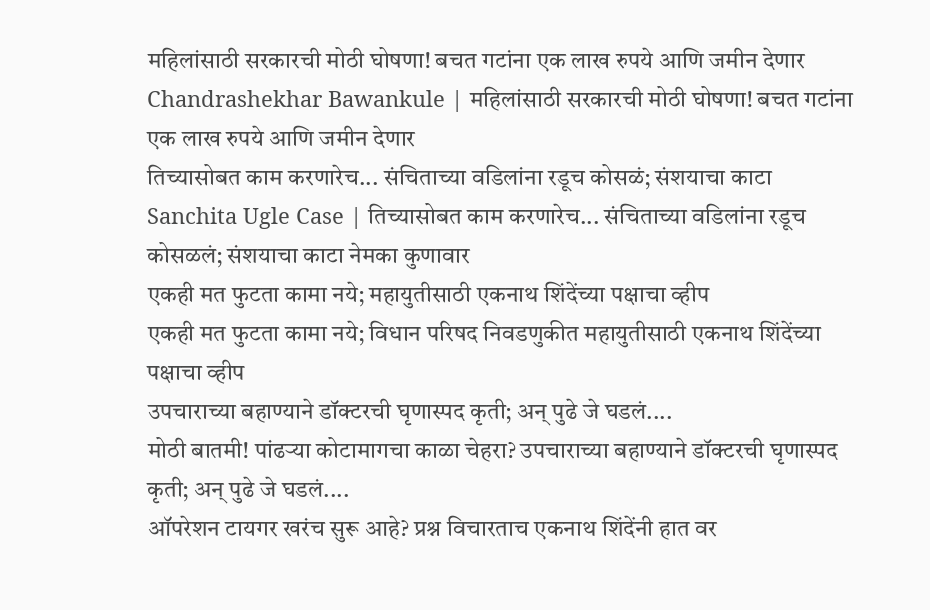महिलांसाठी सरकारची मोठी घोषणा! बचत गटांना एक लाख रुपये आणि जमीन देणार
Chandrashekhar Bawankule | महिलांसाठी सरकारची मोठी घोषणा! बचत गटांना एक लाख रुपये आणि जमीन देणार
तिच्यासोबत काम करणारेच... संचिताच्या वडिलांना रडूच कोसळं; संशयाचा काटा
Sanchita Ugle Case | तिच्यासोबत काम करणारेच... संचिताच्या वडिलांना रडूच कोसळलं; संशयाचा काटा नेमका कुणावार
एकही मत फुटता कामा नये; महायुतीसाठी एकनाथ शिंदेंच्या पक्षाचा व्हीप
एकही मत फुटता कामा नये; विधान परिषद निवडणुकीत महायुतीसाठी एकनाथ शिंदेंच्या पक्षाचा व्हीप
उपचाराच्या बहाण्याने डॉक्टरची घृणास्पद कृती; अन् पुढे जे घडलं....
मोठी बातमी! पांढऱ्या कोटामागचा काळा चेहरा? उपचाराच्या बहाण्याने डॉक्टरची घृणास्पद कृती; अन् पुढे जे घडलं....
ऑपरेशन टायगर खरंच सुरू आहे? प्रश्न विचारताच एकनाथ शिंदेंनी हात वर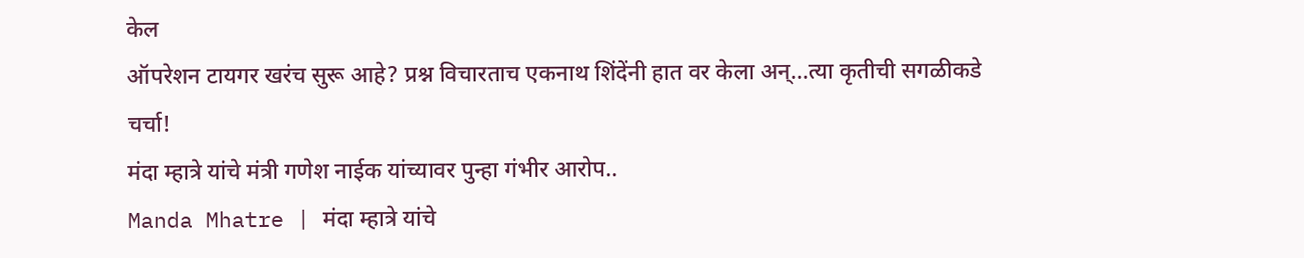केल
ऑपरेशन टायगर खरंच सुरू आहे? प्रश्न विचारताच एकनाथ शिंदेंनी हात वर केला अन्...त्या कृतीची सगळीकडे चर्चा!
मंदा म्हात्रे यांचे मंत्री गणेश नाईक यांच्यावर पुन्हा गंभीर आरोप..
Manda Mhatre | मंदा म्हात्रे यांचे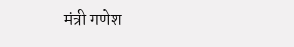मंत्री गणेश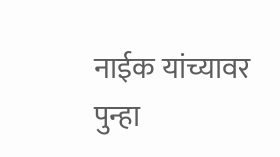नाईक यांच्यावर पुन्हा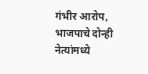गंभीर आरोप, भाजपाचे दोन्ही नेत्यांमध्ये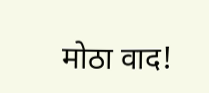मोठा वाद!